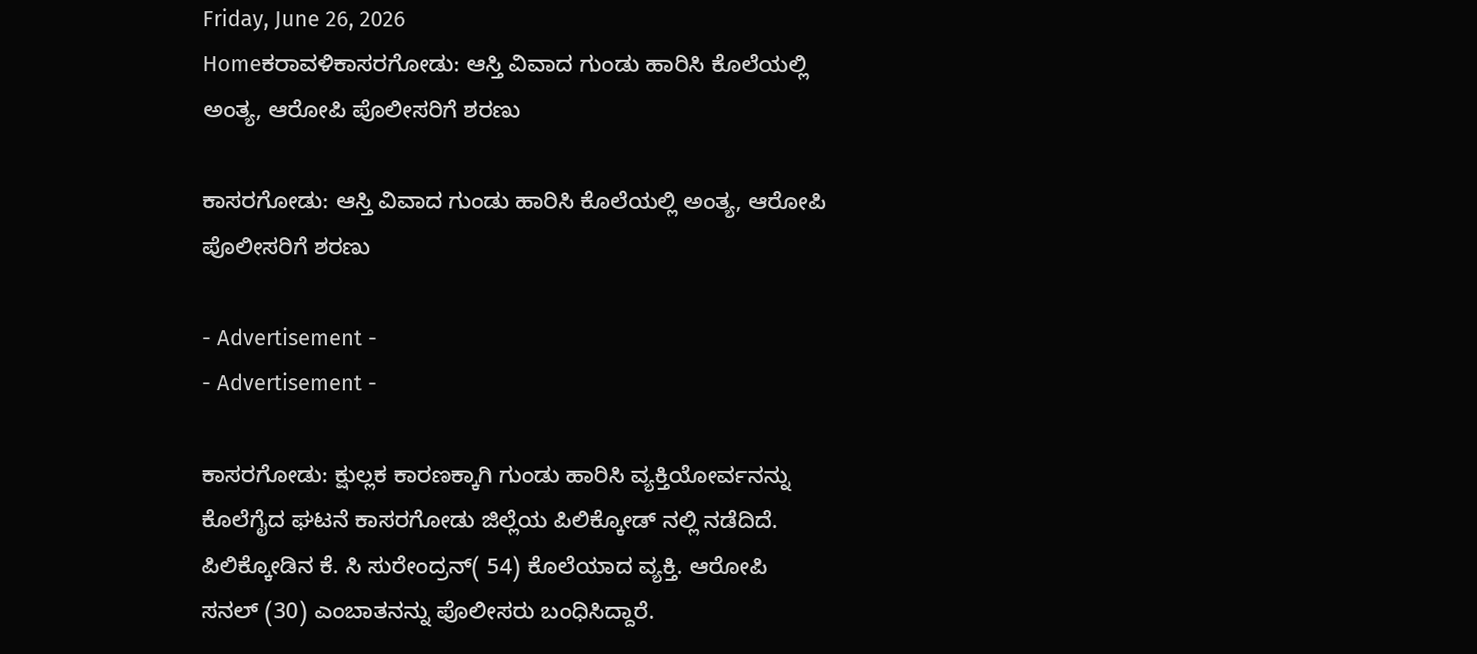Friday, June 26, 2026
Homeಕರಾವಳಿಕಾಸರಗೋಡು: ಆಸ್ತಿ ವಿವಾದ ಗುಂಡು ಹಾರಿಸಿ ಕೊಲೆಯಲ್ಲಿ ಅಂತ್ಯ, ಆರೋಪಿ ಪೊಲೀಸರಿಗೆ ಶರಣು

ಕಾಸರಗೋಡು: ಆಸ್ತಿ ವಿವಾದ ಗುಂಡು ಹಾರಿಸಿ ಕೊಲೆಯಲ್ಲಿ ಅಂತ್ಯ, ಆರೋಪಿ ಪೊಲೀಸರಿಗೆ ಶರಣು

- Advertisement -
- Advertisement -

ಕಾಸರಗೋಡು: ಕ್ಷುಲ್ಲಕ ಕಾರಣಕ್ಕಾಗಿ ಗುಂಡು ಹಾರಿಸಿ ವ್ಯಕ್ತಿಯೋರ್ವನನ್ನು ಕೊಲೆಗೈದ ಘಟನೆ ಕಾಸರಗೋಡು ಜಿಲ್ಲೆಯ ಪಿಲಿಕ್ಕೋಡ್ ನಲ್ಲಿ ನಡೆದಿದೆ. ಪಿಲಿಕ್ಕೋಡಿನ ಕೆ. ಸಿ ಸುರೇಂದ್ರನ್( 54) ಕೊಲೆಯಾದ ವ್ಯಕ್ತಿ. ಆರೋಪಿ ಸನಲ್ (30) ಎಂಬಾತನನ್ನು ಪೊಲೀಸರು ಬಂಧಿಸಿದ್ದಾರೆ.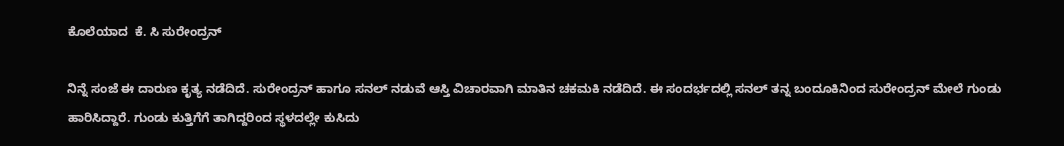ಕೊಲೆಯಾದ  ಕೆ. ಸಿ ಸುರೇಂದ್ರನ್

ನಿನ್ನೆ ಸಂಜೆ ಈ ದಾರುಣ ಕೃತ್ಯ ನಡೆದಿದೆ. ಸುರೇಂದ್ರನ್ ಹಾಗೂ ಸನಲ್ ನಡುವೆ ಆಸ್ತಿ ವಿಚಾರವಾಗಿ ಮಾತಿನ ಚಕಮಕಿ ನಡೆದಿದೆ. ಈ ಸಂದರ್ಭದಲ್ಲಿ ಸನಲ್ ತನ್ನ ಬಂದೂಕಿನಿಂದ ಸುರೇಂದ್ರನ್ ಮೇಲೆ ಗುಂಡು ಹಾರಿಸಿದ್ದಾರೆ. ಗುಂಡು ಕುತ್ತಿಗೆಗೆ ತಾಗಿದ್ದರಿಂದ ಸ್ಥಳದಲ್ಲೇ ಕುಸಿದು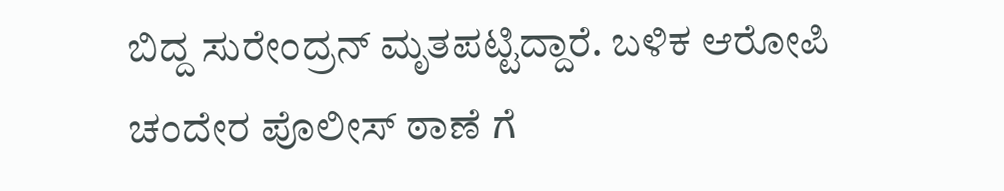ಬಿದ್ದ ಸುರೇಂದ್ರನ್ ಮೃತಪಟ್ಟಿದ್ದಾರೆ. ಬಳಿಕ ಆರೋಪಿ ಚಂದೇರ ಪೊಲೀಸ್ ಠಾಣೆ ಗೆ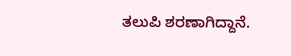ತಲುಪಿ ಶರಣಾಗಿದ್ದಾನೆ.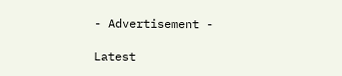- Advertisement -

Latest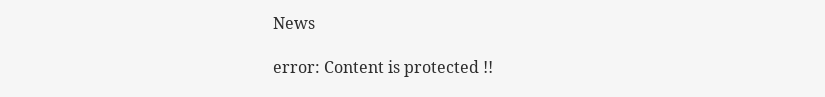News

error: Content is protected !!